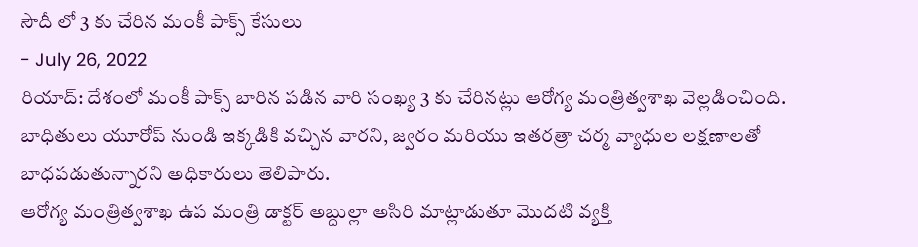సౌదీ లో 3 కు చేరిన మంకీ పాక్స్ కేసులు
- July 26, 2022
రియాద్: దేశంలో మంకీ పాక్స్ బారిన పడిన వారి సంఖ్య 3 కు చేరినట్లు ఆరోగ్య మంత్రిత్వశాఖ వెల్లడించింది.
బాధితులు యూరోప్ నుండి ఇక్కడికి వచ్చిన వారని, జ్వరం మరియు ఇతరత్రా చర్మ వ్యాధుల లక్షణాలతో బాధపడుతున్నారని అధికారులు తెలిపారు.
ఆరోగ్య మంత్రిత్వశాఖ ఉప మంత్రి డాక్టర్ అబ్దుల్లా అసిరి మాట్లాడుతూ మొదటి వ్యక్తి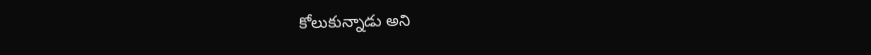కోలుకున్నాడు అని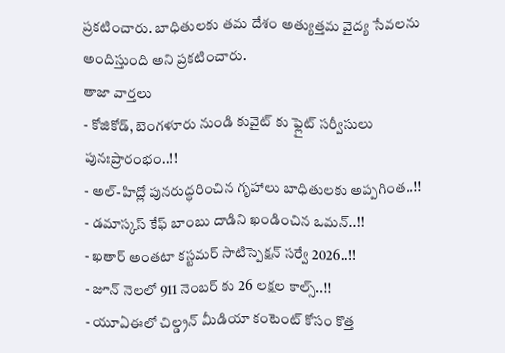ప్రకటించారు. బాధితులకు తమ దేశం అత్యుత్తమ వైద్య సేవలను అందిస్తుంది అని ప్రకటించారు.
తాజా వార్తలు
- కోజికోడ్, బెంగళూరు నుండి కువైట్ కు ఫ్లైట్ సర్వీసులు పునఃప్రారంభం..!!
- అల్-హిద్లో పునరుద్ధరించిన గృహాలు బాధితులకు అప్పగింత..!!
- డమాస్కస్ కేఫ్ బాంబు దాడిని ఖండించిన ఒమన్..!!
- ఖతార్ అంతటా కస్టమర్ సాటిస్పెక్షన్ సర్వే 2026..!!
- జూన్ నెలలో 911 నెంబర్ కు 26 లక్షల కాల్స్..!!
- యూఏఈలో చిల్డ్రన్ మీడియా కంటెంట్ కోసం కొత్త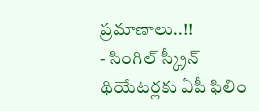ప్రమాణాలు..!!
- సింగిల్ స్క్రీన్ థియేటర్లకు ఏపీ ఫిలిం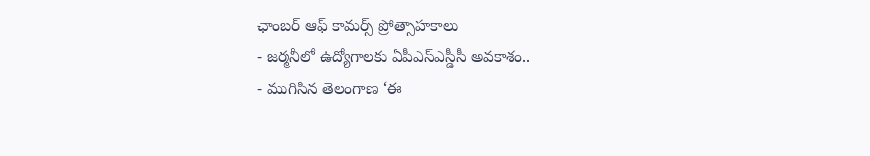ఛాంబర్ ఆఫ్ కామర్స్ ప్రోత్సాహకాలు
- జర్మనీలో ఉద్యోగాలకు ఏపీఎస్ఎస్డీసీ అవకాశం..
- ముగిసిన తెలంగాణ ‘ఈ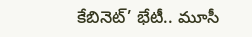కేబినెట్’ భేటీ.. మూసీ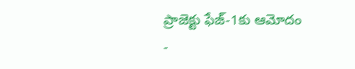ప్రాజెక్టు ఫేజ్-1కు ఆమోదం
-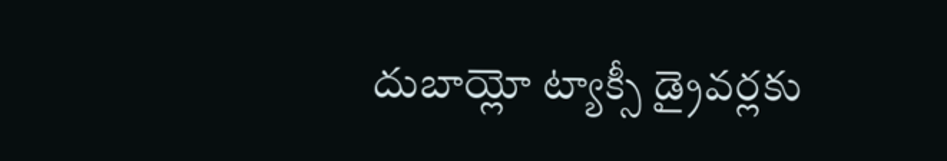దుబాయ్లో ట్యాక్సీ డ్రైవర్లకు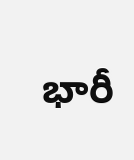భారీ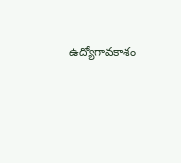ఉద్యోగావకాశం